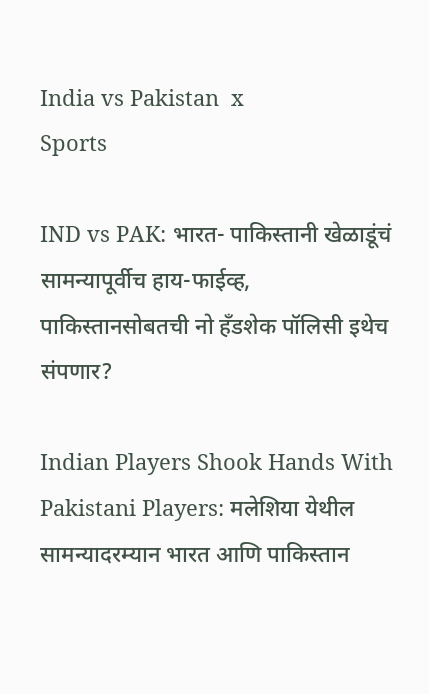India vs Pakistan  x
Sports

IND vs PAK: भारत- पाकिस्तानी खेळाडूंचं सामन्यापूर्वीच हाय-फाईव्ह, पाकिस्तानसोबतची नो हँडशेक पॉलिसी इथेच संपणार?

Indian Players Shook Hands With Pakistani Players: मलेशिया येथील सामन्यादरम्यान भारत आणि पाकिस्तान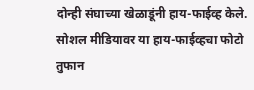दोन्ही संघाच्या खेळाडूंनी हाय-फाईव्ह केले. सोशल मीडियावर या हाय-फाईव्हचा फोटो तुफान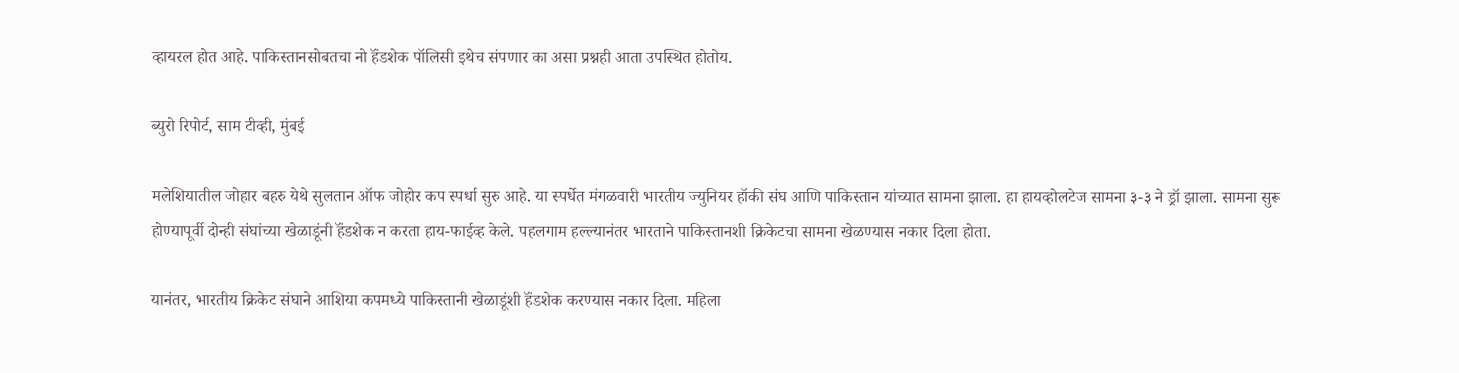व्हायरल होत आहे. पाकिस्तानसोबतचा नो हॅंडशेक पॉलिसी इथेच संपणार का असा प्रश्नही आता उपस्थित होतोय.

ब्युरो रिपोर्ट, साम टीव्ही, मुंबई

मलेशियातील जोहार बहरु येथे सुलतान ऑफ जोहोर कप स्पर्धा सुरु आहे. या स्पर्धेत मंगळवारी भारतीय ज्युनियर हॉकी संघ आणि पाकिस्तान यांच्यात सामना झाला. हा हायव्होलटेज सामना ३-३ ने ड्रॉ झाला. सामना सुरू होण्यापूर्वी दोन्ही संघांच्या खेळाडूंनी हॅंडशेक न करता हाय-फाईव्ह केले. पहलगाम हल्ल्यानंतर भारताने पाकिस्तानशी क्रिकेटचा सामना खेळण्यास नकार दिला होता.

यानंतर, भारतीय क्रिकेट संघाने आशिया कपमध्ये पाकिस्तानी खेळाडूंशी हॅंडशेक करण्यास नकार दिला. महिला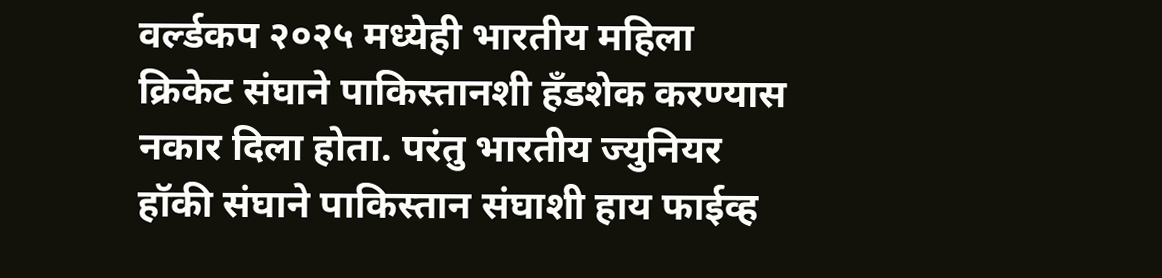वर्ल्डकप २०२५ मध्येही भारतीय महिला क्रिकेट संघाने पाकिस्तानशी हॅंडशेक करण्यास नकार दिला होता. परंतु भारतीय ज्युनियर हॉकी संघाने पाकिस्तान संघाशी हाय फाईव्ह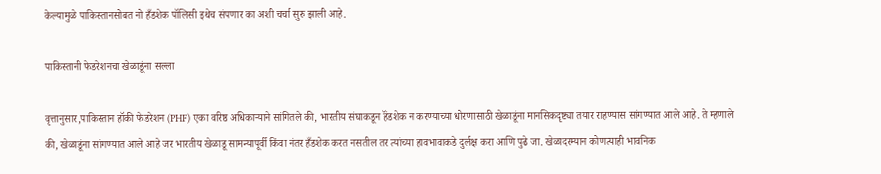केल्यामुळे पाकिस्तानसोबत नो हँडशेक पॉलिसी इथेच संपणार का अशी चर्चा सुरु झाली आहे.

पाकिस्तानी फेडरेशनचा खेळाडूंना सल्ला

वृत्तानुसार,पाकिस्तान हॉकी फेडरेशन (PHF) एका वरिष्ठ अधिकाऱ्याने सांगितले की, भारतीय संघाकडून हॅंडशेक न करण्याच्या धोरणासाठी खेळाडूंना मानसिकदृष्ट्या तयार राहण्यास सांगण्यात आले आहे. ते म्हणाले की, खेळाडूंना सांगण्यात आले आहे जर भारतीय खेळाडू सामन्यापूर्वी किंवा नंतर हँडशेक करत नसतील तर त्यांच्या हावभावाकडे दुर्लक्ष करा आणि पुढे जा. खेळादरम्यान कोणत्याही भावनिक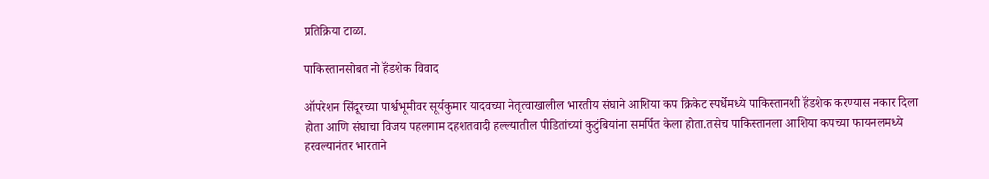प्रतिक्रिया टाळा.

पाकिस्तानसोबत नो हॅंडशेक विवाद

ऑपरेशन सिंदूरच्या पार्श्वभूमीवर सूर्यकुमार यादवच्या नेतृत्वाखालील भारतीय संघाने आशिया कप क्रिकेट स्पर्धेमध्ये पाकिस्तानशी हॅंडशेक करण्यास नकार दिला होता आणि संघाचा विजय पहलगाम दहशतवादी हल्ल्यातील पीडितांच्यां कुटुंबियांना समर्पित केला होता.तसेच पाकिस्तानला आशिया कपच्या फायनलमध्ये हरवल्यानंतर भारताने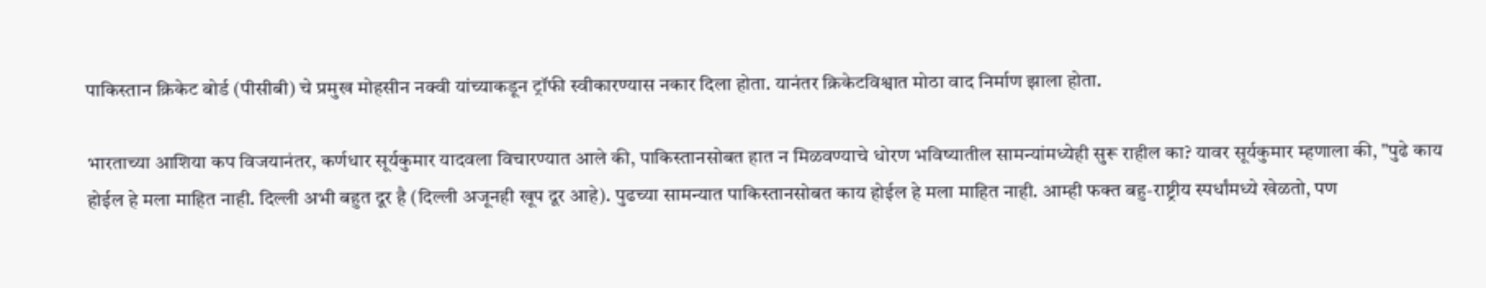पाकिस्तान क्रिकेट बोर्ड (पीसीबी) चे प्रमुख मोहसीन नक्वी यांच्याकडून ट्रॉफी स्वीकारण्यास नकार दिला होता. यानंतर क्रिकेटविश्वात मोठा वाद निर्माण झाला होता.

भारताच्या आशिया कप विजयानंतर, कर्णधार सूर्यकुमार यादवला विचारण्यात आले की, पाकिस्तानसोबत हात न मिळवण्याचे धोरण भविष्यातील सामन्यांमध्येही सुरू राहील का? यावर सूर्यकुमार म्हणाला की, "पुढे काय होईल हे मला माहित नाही. दिल्ली अभी बहुत दूर है (दिल्ली अजूनही खूप दूर आहे). पुढच्या सामन्यात पाकिस्तानसोबत काय होईल हे मला माहित नाही. आम्ही फक्त बहु-राष्ट्रीय स्पर्धांमध्ये खेळतो, पण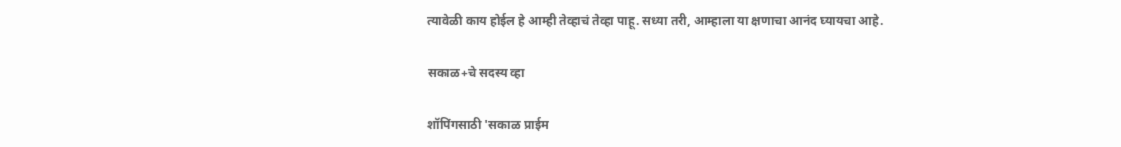त्यावेळी काय होईल हे आम्ही तेव्हाचं तेव्हा पाहू. सध्या तरी, आम्हाला या क्षणाचा आनंद घ्यायचा आहे.

सकाळ+चे सदस्य व्हा

शॉपिंगसाठी 'सकाळ प्राईम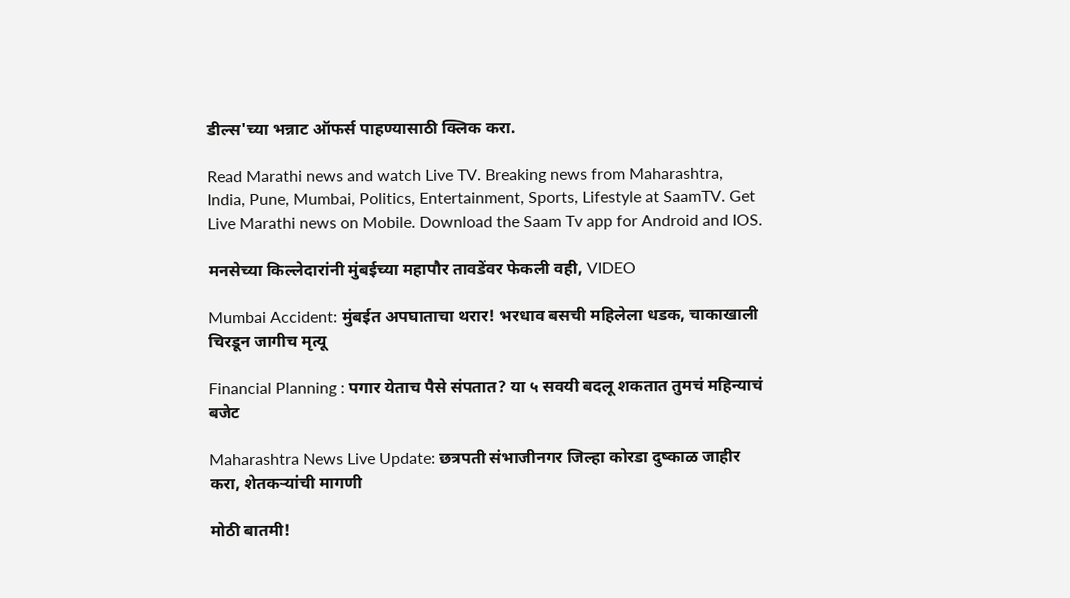डील्स'च्या भन्नाट ऑफर्स पाहण्यासाठी क्लिक करा.

Read Marathi news and watch Live TV. Breaking news from Maharashtra, India, Pune, Mumbai, Politics, Entertainment, Sports, Lifestyle at SaamTV. Get Live Marathi news on Mobile. Download the Saam Tv app for Android and IOS.

मनसेच्या किल्लेदारांनी मुंबईच्या महापौर तावडेंवर फेकली वही, VIDEO

Mumbai Accident: मुंबईत अपघाताचा थरार! भरधाव बसची महिलेला धडक, चाकाखाली चिरडून जागीच मृत्यू

Financial Planning : पगार येताच पैसे संपतात? या ५ सवयी बदलू शकतात तुमचं महिन्याचं बजेट

Maharashtra News Live Update: छत्रपती संभाजीनगर जिल्हा कोरडा दुष्काळ जाहीर करा, शेतकऱ्यांची मागणी

मोठी बातमी!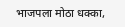भाजपला मोठा धक्का,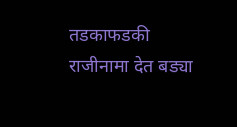तडकाफडकी राजीनामा देत बड्या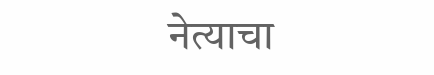नेत्याचा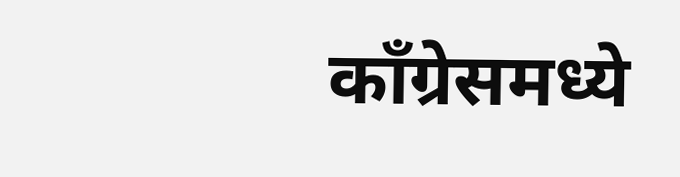काँग्रेसमध्ये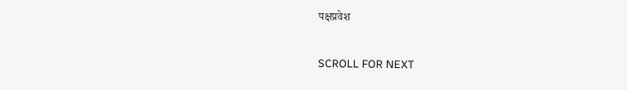पक्षप्रवेश

SCROLL FOR NEXT